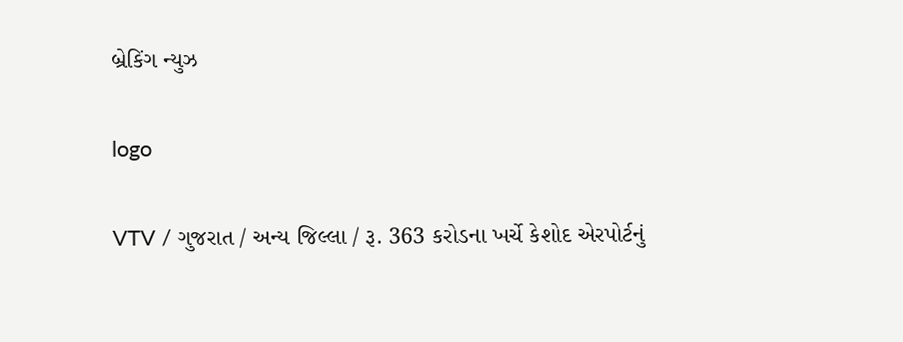બ્રેકિંગ ન્યુઝ

logo

VTV / ગુજરાત / અન્ય જિલ્લા / રૂ. 363 કરોડના ખર્ચે કેશોદ એરપોર્ટનું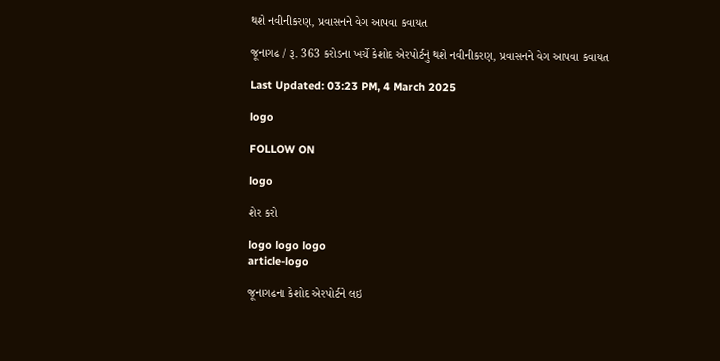થશે નવીનીકરણ, પ્રવાસનને વેગ આપવા કવાયત

જૂનાગઢ / રૂ. 363 કરોડના ખર્ચે કેશોદ એરપોર્ટનું થશે નવીનીકરણ, પ્રવાસનને વેગ આપવા કવાયત

Last Updated: 03:23 PM, 4 March 2025

logo

FOLLOW ON

logo

શેર કરો

logo logo logo
article-logo

જૂનાગઢના કેશોદ એરપોર્ટને લઇ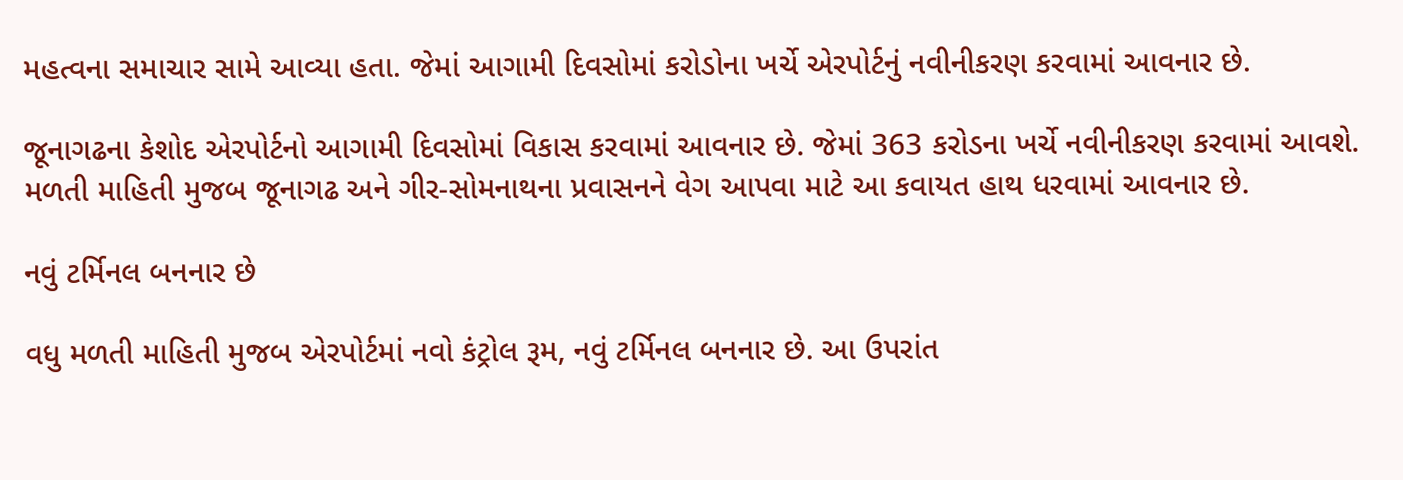મહત્વના સમાચાર સામે આવ્યા હતા. જેમાં આગામી દિવસોમાં કરોડોના ખર્ચે એરપોર્ટનું નવીનીકરણ કરવામાં આવનાર છે.

જૂનાગઢના કેશોદ એરપોર્ટનો આગામી દિવસોમાં વિકાસ કરવામાં આવનાર છે. જેમાં 363 કરોડના ખર્ચે નવીનીકરણ કરવામાં આવશે. મળતી માહિતી મુજબ જૂનાગઢ અને ગીર-સોમનાથના પ્રવાસનને વેગ આપવા માટે આ કવાયત હાથ ધરવામાં આવનાર છે.

નવું ટર્મિનલ બનનાર છે

વધુ મળતી માહિતી મુજબ એરપોર્ટમાં નવો કંટ્રોલ રૂમ, નવું ટર્મિનલ બનનાર છે. આ ઉપરાંત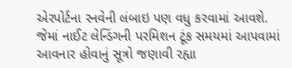એરપોર્ટના રનવેની લંબાઇ પણ વધુ કરવામાં આવશે. જેમાં નાઈટ લેન્ડિંગની પરમિશન ટૂંક સમયમાં આપવામાં આવનાર હોવાનું સૂત્રો જણાવી રહ્યા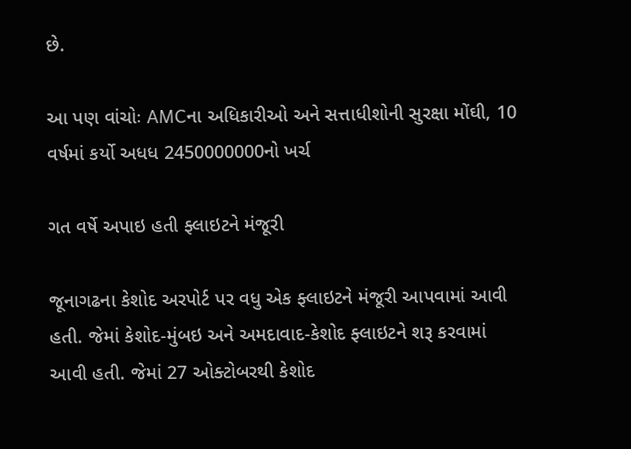છે.

આ પણ વાંચોઃ AMCના અધિકારીઓ અને સત્તાધીશોની સુરક્ષા મોંઘી, 10 વર્ષમાં કર્યો અધધ 2450000000નો ખર્ચ

ગત વર્ષે અપાઇ હતી ફ્લાઇટને મંજૂરી

જૂનાગઢના કેશોદ અરપોર્ટ પર વધુ એક ફ્લાઇટને મંજૂરી આપવામાં આવી હતી. જેમાં કેશોદ-મુંબઇ અને અમદાવાદ-કેશોદ ફ્લાઇટને શરૂ કરવામાં આવી હતી. જેમાં 27 ઓક્ટોબરથી કેશોદ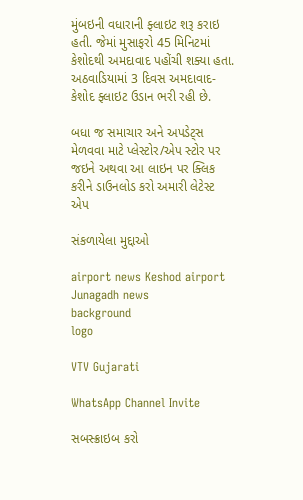મુંબઇની વધારાની ફ્લાઇટ શરૂ કરાઇ હતી. જેમાં મુસાફરો 45 મિનિટમાં કેશોદથી અમદાવાદ પહોંચી શક્યા હતા. અઠવાડિયામાં 3 દિવસ અમદાવાદ-કેશોદ ફ્લાઇટ ઉડાન ભરી રહી છે.

બધા જ સમાચાર અને અપડેટ્સ મેળવવા માટે પ્લેસ્ટોર/એપ સ્ટોર પર જઇને અથવા આ લાઇન પર ક્લિક કરીને ડાઉનલોડ કરો અમારી લેટેસ્ટ એપ

સંકળાયેલા મુદ્દાઓ

airport news Keshod airport Junagadh news
background
logo

VTV Gujarati

WhatsApp Channel Invite

સબસ્ક્રાઇબ કરો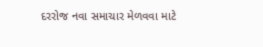દરરોજ નવા સમાચાર મેળવવા માટે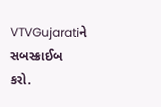VTVGujaratiને સબસ્ક્રાઈબ કરો.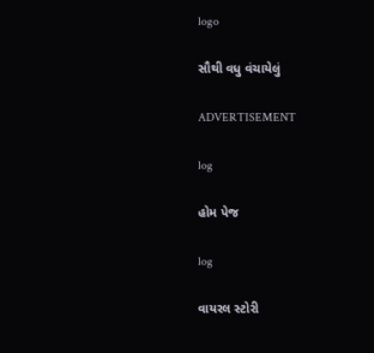logo

સૌથી વધુ વંચાયેલું

ADVERTISEMENT

log

હોમ પેજ

log

વાયરલ સ્ટોરી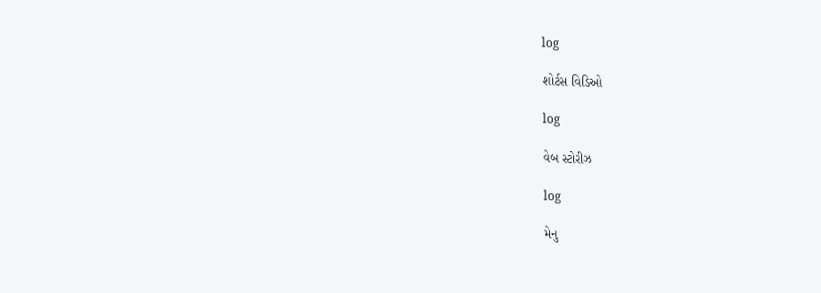log

શોર્ટસ વિડિઓ

log

વેબ સ્ટોરીઝ

log

મેનુ